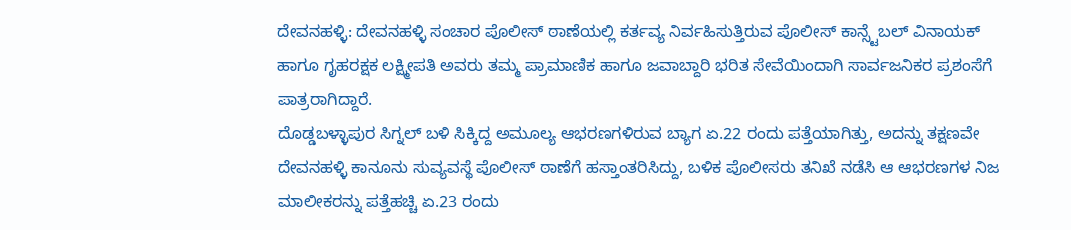ದೇವನಹಳ್ಳಿ: ದೇವನಹಳ್ಳಿ ಸಂಚಾರ ಪೊಲೀಸ್ ಠಾಣೆಯಲ್ಲಿ ಕರ್ತವ್ಯ ನಿರ್ವಹಿಸುತ್ತಿರುವ ಪೊಲೀಸ್ ಕಾನ್ಸ್ಟೆಬಲ್ ವಿನಾಯಕ್ ಹಾಗೂ ಗೃಹರಕ್ಷಕ ಲಕ್ಷ್ಮೀಪತಿ ಅವರು ತಮ್ಮ ಪ್ರಾಮಾಣಿಕ ಹಾಗೂ ಜವಾಬ್ದಾರಿ ಭರಿತ ಸೇವೆಯಿಂದಾಗಿ ಸಾರ್ವಜನಿಕರ ಪ್ರಶಂಸೆಗೆ ಪಾತ್ರರಾಗಿದ್ದಾರೆ.
ದೊಡ್ಡಬಳ್ಳಾಪುರ ಸಿಗ್ನಲ್ ಬಳಿ ಸಿಕ್ಕಿದ್ದ ಅಮೂಲ್ಯ ಆಭರಣಗಳಿರುವ ಬ್ಯಾಗ ಏ.22 ರಂದು ಪತ್ತೆಯಾಗಿತ್ತು, ಅದನ್ನು ತಕ್ಷಣವೇ ದೇವನಹಳ್ಳಿ ಕಾನೂನು ಸುವ್ಯವಸ್ಥೆ ಪೊಲೀಸ್ ಠಾಣೆಗೆ ಹಸ್ತಾಂತರಿಸಿದ್ದು, ಬಳಿಕ ಪೊಲೀಸರು ತನಿಖೆ ನಡೆಸಿ ಆ ಆಭರಣಗಳ ನಿಜ ಮಾಲೀಕರನ್ನು ಪತ್ತೆಹಚ್ಚಿ ಏ.23 ರಂದು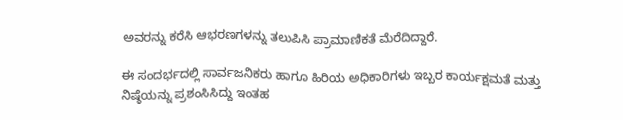ಅವರನ್ನು ಕರೆಸಿ ಆಭರಣಗಳನ್ನು ತಲುಪಿಸಿ ಪ್ರಾಮಾಣಿಕತೆ ಮೆರೆದಿದ್ದಾರೆ.

ಈ ಸಂದರ್ಭದಲ್ಲಿ ಸಾರ್ವಜನಿಕರು ಹಾಗೂ ಹಿರಿಯ ಅಧಿಕಾರಿಗಳು ಇಬ್ಬರ ಕಾರ್ಯಕ್ಷಮತೆ ಮತ್ತು ನಿಷ್ಠೆಯನ್ನು ಪ್ರಶಂಸಿಸಿದ್ದು ಇಂತಹ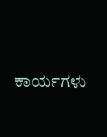ಕಾರ್ಯಗಳು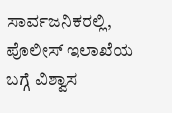ಸಾರ್ವಜನಿಕರಲ್ಲಿ, ಪೊಲೀಸ್ ಇಲಾಖೆಯ ಬಗ್ಗೆ ವಿಶ್ವಾಸ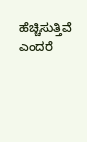ಹೆಚ್ಚಿಸುತ್ತಿವೆ ಎಂದರೆ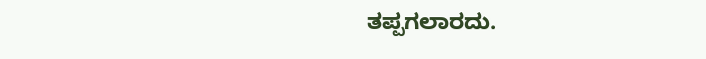ತಪ್ಪಗಲಾರದು.